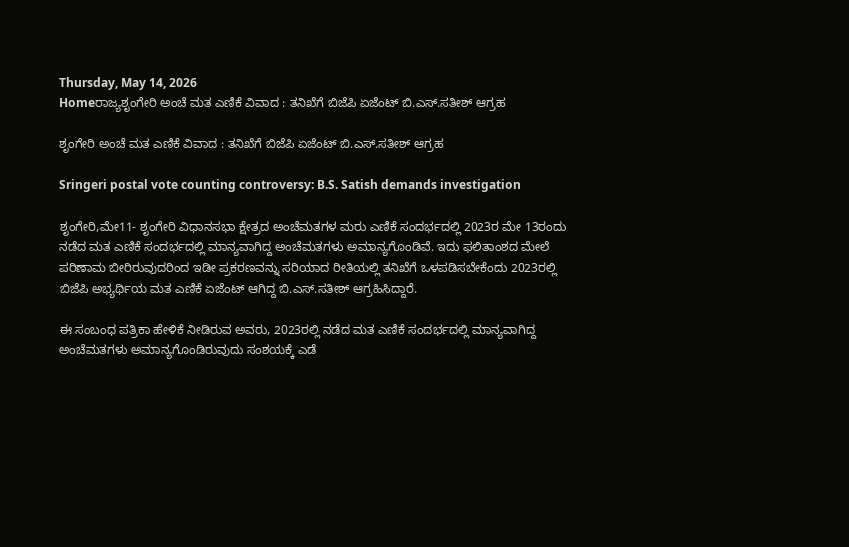Thursday, May 14, 2026
Homeರಾಜ್ಯಶೃಂಗೇರಿ ಅಂಚೆ ಮತ ಎಣಿಕೆ ವಿವಾದ : ತನಿಖೆಗೆ ಬಿಜೆಪಿ ಏಜೆಂಟ್ ಬಿ.ಎಸ್.ಸತೀಶ್ ಆಗ್ರಹ

ಶೃಂಗೇರಿ ಅಂಚೆ ಮತ ಎಣಿಕೆ ವಿವಾದ : ತನಿಖೆಗೆ ಬಿಜೆಪಿ ಏಜೆಂಟ್ ಬಿ.ಎಸ್.ಸತೀಶ್ ಆಗ್ರಹ

Sringeri postal vote counting controversy: B.S. Satish demands investigation

ಶೃಂಗೇರಿ,ಮೇ11- ಶೃಂಗೇರಿ ವಿಧಾನಸಭಾ ಕ್ಷೇತ್ರದ ಅಂಚೆಮತಗಳ ಮರು ಎಣಿಕೆ ಸಂದರ್ಭದಲ್ಲಿ 2023ರ ಮೇ 13ರಂದು ನಡೆದ ಮತ ಎಣಿಕೆ ಸಂದರ್ಭದಲ್ಲಿ ಮಾನ್ಯವಾಗಿದ್ದ ಅಂಚೆಮತಗಳು ಅಮಾನ್ಯಗೊಂಡಿವೆ. ಇದು ಫಲಿತಾಂಶದ ಮೇಲೆ ಪರಿಣಾಮ ಬೀರಿರುವುದರಿಂದ ಇಡೀ ಪ್ರಕರಣವನ್ನು ಸರಿಯಾದ ರೀತಿಯಲ್ಲಿ ತನಿಖೆಗೆ ಒಳಪಡಿಸಬೇಕೆಂದು 2023ರಲ್ಲಿ ಬಿಜೆಪಿ ಅಭ್ಯರ್ಥಿಯ ಮತ ಎಣಿಕೆ ಏಜೆಂಟ್‌ ಆಗಿದ್ದ ಬಿ.ಎಸ್‌‍.ಸತೀಶ್‌ ಆಗ್ರಹಿಸಿದ್ದಾರೆ.

ಈ ಸಂಬಂಧ ಪತ್ರಿಕಾ ಹೇಳಿಕೆ ನೀಡಿರುವ ಅವರು, 2023ರಲ್ಲಿ ನಡೆದ ಮತ ಎಣಿಕೆ ಸಂದರ್ಭದಲ್ಲಿ ಮಾನ್ಯವಾಗಿದ್ದ ಅಂಚೆಮತಗಳು ಅಮಾನ್ಯಗೊಂಡಿರುವುದು ಸಂಶಯಕ್ಕೆ ಎಡೆ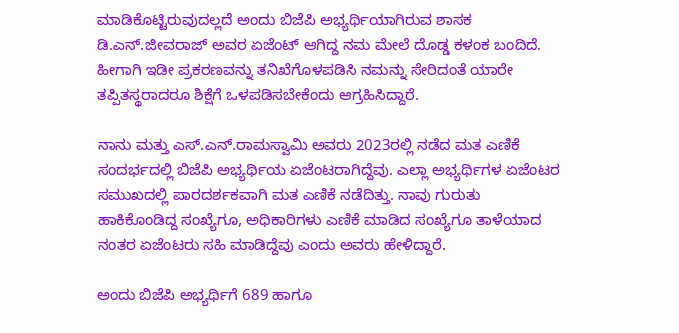ಮಾಡಿಕೊಟ್ಟಿರುವುದಲ್ಲದೆ ಅಂದು ಬಿಜೆಪಿ ಅಭ್ಯರ್ಥಿಯಾಗಿರುವ ಶಾಸಕ ಡಿ.ಎನ್‌.ಜೀವರಾಜ್‌ ಅವರ ಏಜೆಂಟ್‌ ಆಗಿದ್ದ ನಮ ಮೇಲೆ ದೊಡ್ಡ ಕಳಂಕ ಬಂದಿದೆ. ಹೀಗಾಗಿ ಇಡೀ ಪ್ರಕರಣವನ್ನು ತನಿಖೆಗೊಳಪಡಿಸಿ ನಮನ್ನು ಸೇರಿದಂತೆ ಯಾರೇ ತಪ್ಪಿತಸ್ಥರಾದರೂ ಶಿಕ್ಷೆಗೆ ಒಳಪಡಿಸಬೇಕೆಂದು ಆಗ್ರಹಿಸಿದ್ದಾರೆ.

ನಾನು ಮತ್ತು ಎಸ್‌‍.ಎನ್‌.ರಾಮಸ್ವಾಮಿ ಅವರು 2023ರಲ್ಲಿ ನಡೆದ ಮತ ಎಣಿಕೆ ಸಂದರ್ಭದಲ್ಲಿ ಬಿಜೆಪಿ ಅಭ್ಯರ್ಥಿಯ ಏಜೆಂಟರಾಗಿದ್ದೆವು. ಎಲ್ಲಾ ಅಭ್ಯರ್ಥಿಗಳ ಏಜೆಂಟರ ಸಮುಖದಲ್ಲಿ ಪಾರದರ್ಶಕವಾಗಿ ಮತ ಎಣಿಕೆ ನಡೆದಿತ್ತು. ನಾವು ಗುರುತು ಹಾಕಿಕೊಂಡಿದ್ದ ಸಂಖ್ಯೆಗೂ, ಅಧಿಕಾರಿಗಳು ಎಣಿಕೆ ಮಾಡಿದ ಸಂಖ್ಯೆಗೂ ತಾಳೆಯಾದ ನಂತರ ಏಜೆಂಟರು ಸಹಿ ಮಾಡಿದ್ದೆವು ಎಂದು ಅವರು ಹೇಳಿದ್ದಾರೆ.

ಅಂದು ಬಿಜೆಪಿ ಅಭ್ಯರ್ಥಿಗೆ 689 ಹಾಗೂ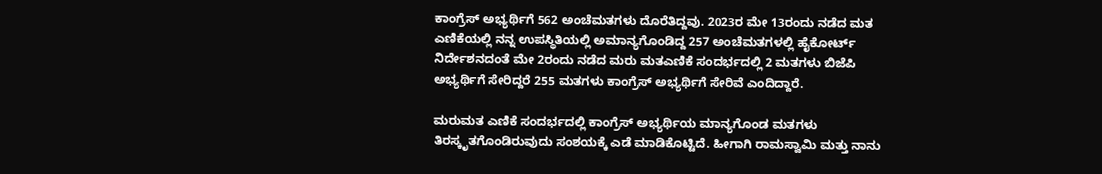ಕಾಂಗ್ರೆಸ್‌‍ ಅಭ್ಯರ್ಥಿಗೆ 562 ಅಂಚೆಮತಗಳು ದೊರೆತಿದ್ದವು. 2023ರ ಮೇ 13ರಂದು ನಡೆದ ಮತ ಎಣಿಕೆಯಲ್ಲಿ ನನ್ನ ಉಪಸ್ಥಿತಿಯಲ್ಲಿ ಅಮಾನ್ಯಗೊಂಡಿದ್ದ 257 ಅಂಚೆಮತಗಳಲ್ಲಿ ಹೈಕೋರ್ಟ್‌ ನಿರ್ದೇಶನದಂತೆ ಮೇ 2ರಂದು ನಡೆದ ಮರು ಮತಎಣಿಕೆ ಸಂದರ್ಭದಲ್ಲಿ 2 ಮತಗಳು ಬಿಜೆಪಿ ಅಭ್ಯರ್ಥಿಗೆ ಸೇರಿದ್ದರೆ 255 ಮತಗಳು ಕಾಂಗ್ರೆಸ್‌‍ ಅಭ್ಯರ್ಥಿಗೆ ಸೇರಿವೆ ಎಂದಿದ್ದಾರೆ.

ಮರುಮತ ಎಣಿಕೆ ಸಂದರ್ಭದಲ್ಲಿ ಕಾಂಗ್ರೆಸ್‌‍ ಅಭ್ಯರ್ಥಿಯ ಮಾನ್ಯಗೊಂಡ ಮತಗಳು ತಿರಸ್ಕೃತಗೊಂಡಿರುವುದು ಸಂಶಯಕ್ಕೆ ಎಡೆ ಮಾಡಿಕೊಟ್ಟಿದೆ. ಹೀಗಾಗಿ ರಾಮಸ್ವಾಮಿ ಮತ್ತು ನಾನು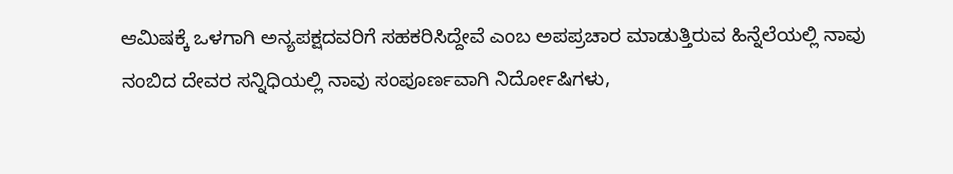ಆಮಿಷಕ್ಕೆ ಒಳಗಾಗಿ ಅನ್ಯಪಕ್ಷದವರಿಗೆ ಸಹಕರಿಸಿದ್ದೇವೆ ಎಂಬ ಅಪಪ್ರಚಾರ ಮಾಡುತ್ತಿರುವ ಹಿನ್ನೆಲೆಯಲ್ಲಿ ನಾವು ನಂಬಿದ ದೇವರ ಸನ್ನಿಧಿಯಲ್ಲಿ ನಾವು ಸಂಪೂರ್ಣವಾಗಿ ನಿರ್ದೋಷಿಗಳು,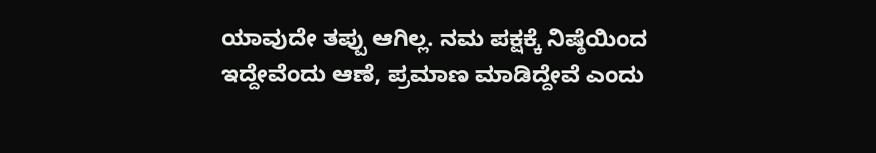ಯಾವುದೇ ತಪ್ಪು ಆಗಿಲ್ಲ. ನಮ ಪಕ್ಷಕ್ಕೆ ನಿಷ್ಠೆಯಿಂದ ಇದ್ದೇವೆಂದು ಆಣೆ, ಪ್ರಮಾಣ ಮಾಡಿದ್ದೇವೆ ಎಂದು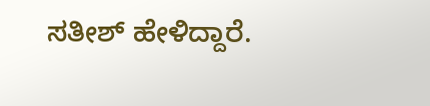ಸತೀಶ್‌ ಹೇಳಿದ್ದಾರೆ.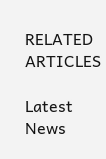RELATED ARTICLES

Latest News